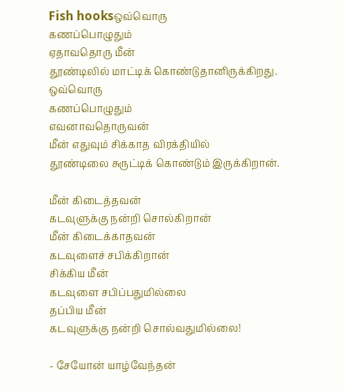Fish hooksஒவ்வொரு
கணப்பொழுதும்
ஏதாவதொரு மீன்
தூண்டிலில் மாட்டிக் கொண்டுதானிருக்கிறது.
ஒவ்வொரு
கணப்பொழுதும்
எவனாவதொருவன்
மீன் எதுவும் சிக்காத விரக்தியில்
தூண்டிலை சுருட்டிக் கொண்டும் இருக்கிறான்.

மீன் கிடைத்தவன்
கடவுளுக்கு நன்றி சொல்கிறான்
மீன் கிடைக்காதவன்
கடவுளைச் சபிக்கிறான்
சிக்கிய மீன்
கடவுளை சபிப்பதுமில்லை
தப்பிய மீன்
கடவுளுக்கு நன்றி சொல்வதுமில்லை!

- சேயோன் யாழ்வேந்தன்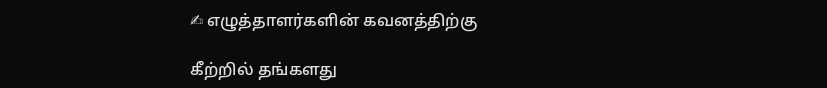✍ எழுத்தாளர்களின் கவனத்திற்கு

கீற்றில் தங்களது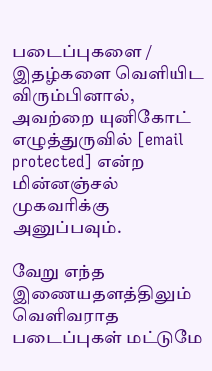படைப்புகளை / இதழ்களை வெளியிட விரும்பினால், அவற்றை யுனிகோட் எழுத்துருவில் [email protected] என்ற மின்னஞ்சல் முகவரிக்கு அனுப்பவும்.

வேறு எந்த இணையதளத்திலும் வெளிவராத படைப்புகள் மட்டுமே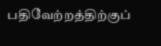பதிவேற்றத்திற்குப்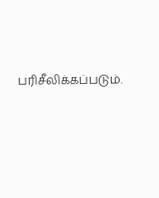பரிசீலிக்கப்படும்.